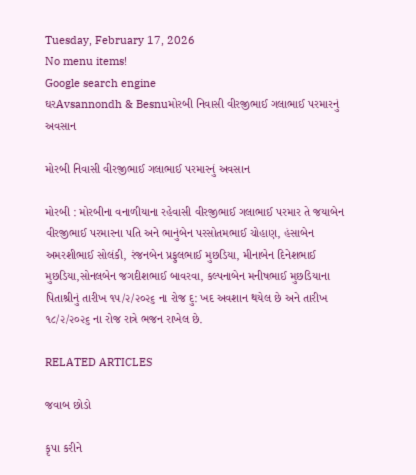Tuesday, February 17, 2026
No menu items!
Google search engine
ઘરAvsannondh & Besnuમોરબી નિવાસી વીરજીભાઈ ગલાભાઈ પરમારનું અવસાન

મોરબી નિવાસી વીરજીભાઈ ગલાભાઈ પરમારનું અવસાન

મોરબી : મોરબીના વનાળીયાના રહેવાસી વીરજીભાઈ ગલાભાઈ પરમાર તે જયાબેન વીરજીભાઈ પરમારના પતિ અને ભાનુંબેન પરસોતમભાઈ ચોહાણ, હંસાબેન અમરશીભાઈ સોલંકી, રંજનબેન પ્રફુલભાઈ મુછડિયા, મીનાબેન દિનેશભાઈ મુછડિયા,સોનલબેન જગદીશભાઈ બાવરવા, કલ્પનાબેન મનીષભાઈ મુછડિયાના પિતાશ્રીનું તારીખ ૧૫/૨/૨૦૨૬ ના રોજ દુ: ખદ અવશાન થયેલ છે અને તારીખ ૧૮/૨/૨૦૨૬ ના રોજ રાત્રે ભજન રાખેલ છે.

RELATED ARTICLES

જવાબ છોડો

કૃપા કરીને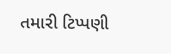તમારી ટિપ્પણી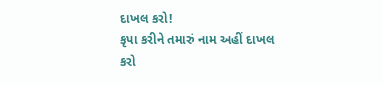દાખલ કરો!
કૃપા કરીને તમારું નામ અહીં દાખલ કરો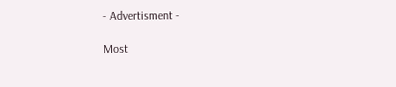- Advertisment -

Most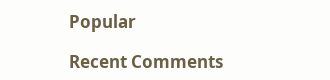Popular

Recent Comments